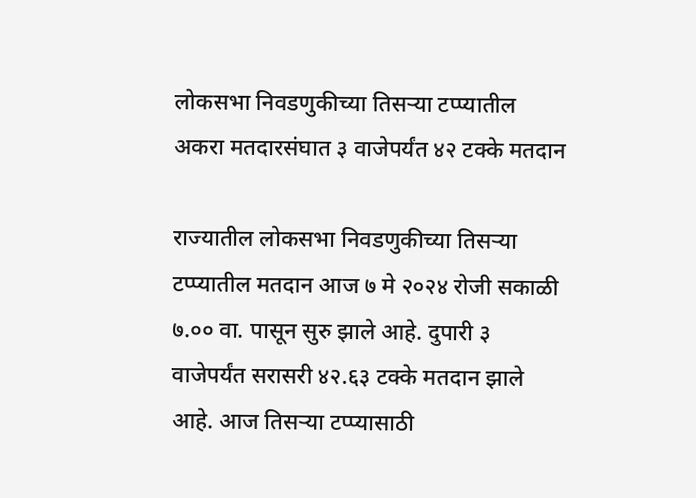लोकसभा निवडणुकीच्या तिसऱ्या टप्प्यातील अकरा मतदारसंघात ३ वाजेपर्यंत ४२ टक्के मतदान

राज्यातील लोकसभा निवडणुकीच्या तिसऱ्या टप्प्यातील मतदान आज ७ मे २०२४ रोजी सकाळी ७.०० वा. पासून सुरु झाले आहे. दुपारी ३ वाजेपर्यंत सरासरी ४२.६३ टक्के मतदान झाले आहे. आज तिसऱ्या टप्प्यासाठी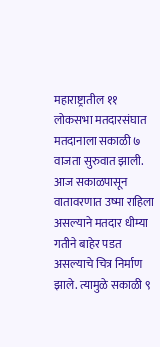महाराष्ट्रातील ११ लोकसभा मतदारसंघात मतदानाला सकाळी ७ वाजता सुरुवात झाली. आज सकाळपासून वातावरणात उष्मा राहिला असल्याने मतदार धीम्या गतीने बाहेर पडत असल्याचे चित्र निर्माण झाले. त्यामुळे सकाळी ९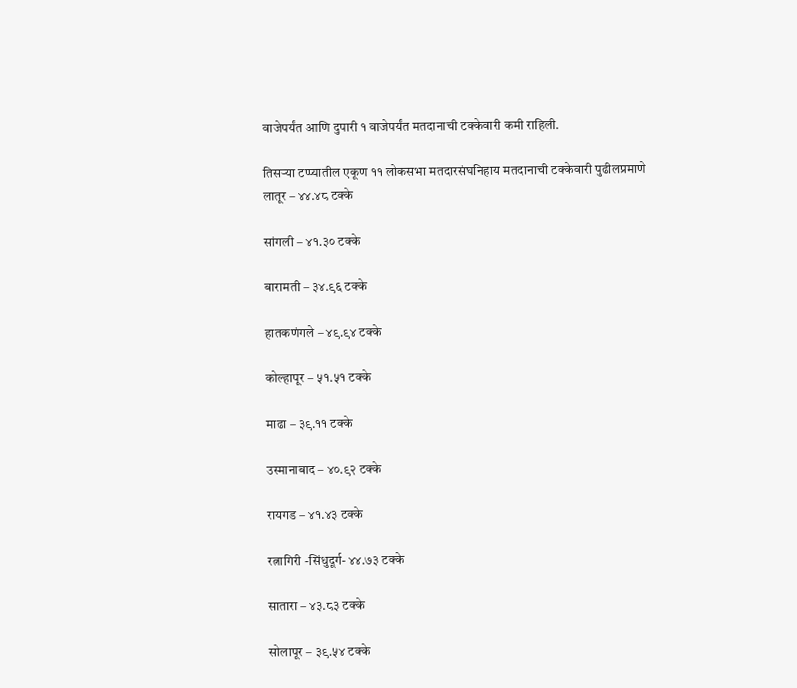वाजेपर्यंत आणि दुपारी १ वाजेपर्यंत मतदानाची टक्केवारी कमी राहिली.

तिसऱ्या टप्प्यातील एकूण ११ लोकसभा मतदारसंघनिहाय मतदानाची टक्केवारी पुढीलप्रमाणे
लातूर – ४४.४८ टक्के

सांगली – ४१.३० टक्के

बारामती – ३४.९६ टक्के

हातकणंगले – ४९.९४ टक्के

कोल्हापूर – ५१.५१ टक्के

माढा – ३९.११ टक्के

उस्मानाबाद – ४०.९२ टक्के

रायगड – ४१.४३ टक्के

रत्नागिरी -सिंधुदूर्ग- ४४.७३ टक्के

सातारा – ४३.८३ टक्के

सोलापूर – ३९.५४ टक्के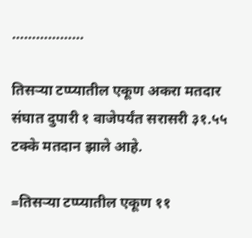………………

तिसऱ्या टप्प्यातील एकूण अकरा मतदार संघात दुपारी १ वाजेपर्यंत सरासरी ३१.५५ टक्के मतदान झाले आहे.

=तिसऱ्या टप्प्यातील एकूण ११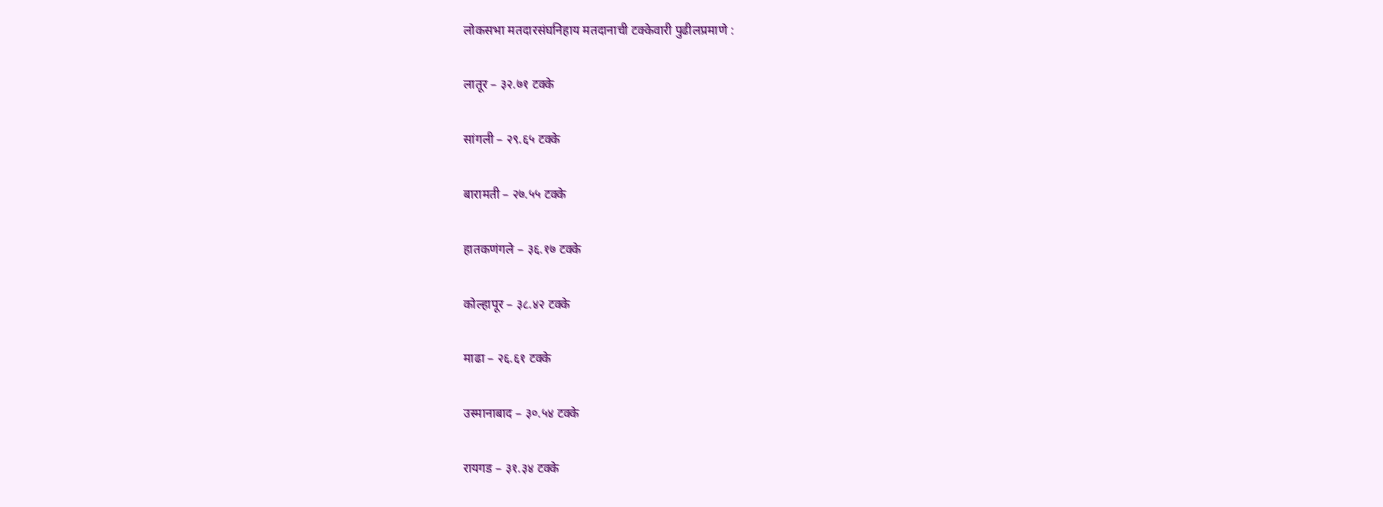लोकसभा मतदारसंघनिहाय मतदानाची टक्केवारी पुढीलप्रमाणे :

लातूर – ३२.७१ टक्के

सांगली – २९.६५ टक्के

बारामती – २७.५५ टक्के

हातकणंगले – ३६.१७ टक्के

कोल्हापूर – ३८.४२ टक्के

माढा – २६.६१ टक्के

उस्मानाबाद – ३०.५४ टक्के

रायगड – ३१.३४ टक्के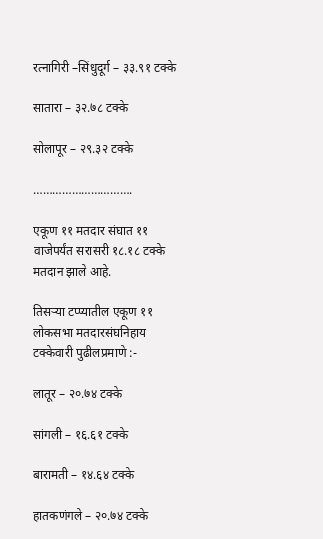रत्नागिरी –सिंधुदूर्ग – ३३.९१ टक्के

सातारा – ३२.७८ टक्के

सोलापूर – २९.३२ टक्के

………………………….

एकूण ११ मतदार संघात ११ वाजेपर्यंत सरासरी १८.१८ टक्के मतदान झाले आहे.

तिसऱ्या टप्प्यातील एकूण ११ लोकसभा मतदारसंघनिहाय टक्केवारी पुढीलप्रमाणे :-

लातूर – २०.७४ टक्के

सांगली – १६.६१ टक्के

बारामती – १४.६४ टक्के

हातकणंगले – २०.७४ टक्के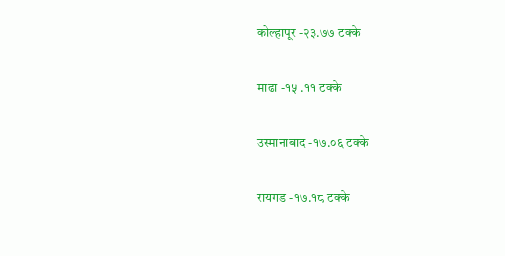कोल्हापूर -२३.७७ टक्के

माढा -१५ .११ टक्के

उस्मानाबाद -१७.०६ टक्के

रायगड -१७.१८ टक्के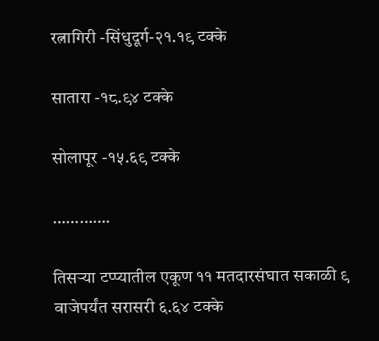रत्नागिरी -सिंधुदूर्ग-२१.१९ टक्के

सातारा -१८.९४ टक्के

सोलापूर -१५.६९ टक्के

………….

तिसऱ्या टप्प्यातील एकूण ११ मतदारसंघात सकाळी ९ वाजेपर्यंत सरासरी ६.६४ टक्के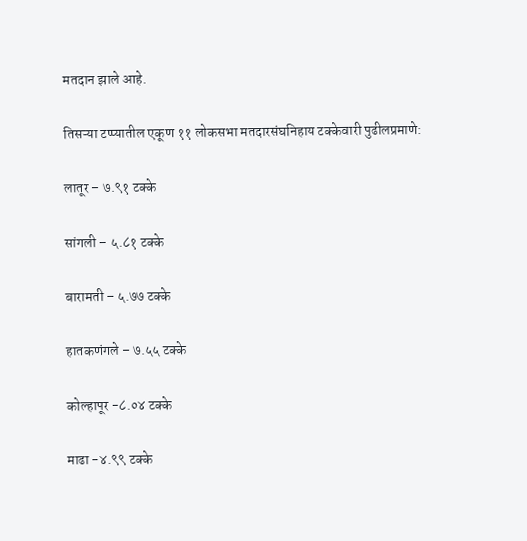मतदान झाले आहे.

तिसऱ्या टप्प्यातील एकूण ११ लोकसभा मतदारसंघनिहाय टक्केवारी पुढीलप्रमाणे:

लातूर – ७.९१ टक्के

सांगली – ५.८१ टक्के

बारामती – ५.७७ टक्के

हातकणंगले – ७.५५ टक्के

कोल्हापूर -८.०४ टक्के

माढा -४.९९ टक्के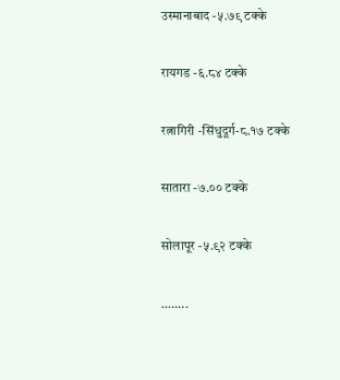उस्मानाबाद -५.७९ टक्के

रायगड -६.८४ टक्के

रत्नागिरी -सिंधुदूर्ग-८.१७ टक्के

सातारा -७.०० टक्के

सोलापूर -५.९२ टक्के

……..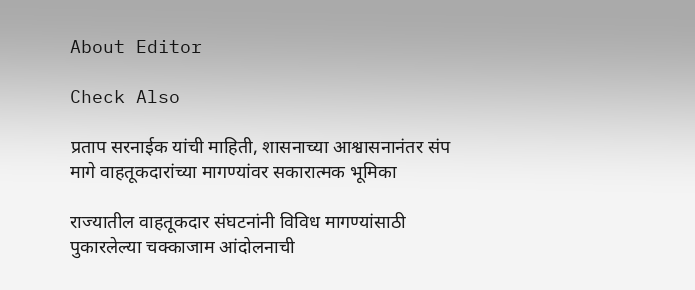About Editor

Check Also

प्रताप सरनाईक यांची माहिती, शासनाच्या आश्वासनानंतर संप मागे वाहतूकदारांच्या मागण्यांवर सकारात्मक भूमिका

राज्यातील वाहतूकदार संघटनांनी विविध मागण्यांसाठी पुकारलेल्या चक्काजाम आंदोलनाची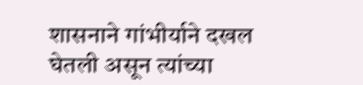शासनाने गांभीर्याने दखल घेतली असून त्यांच्या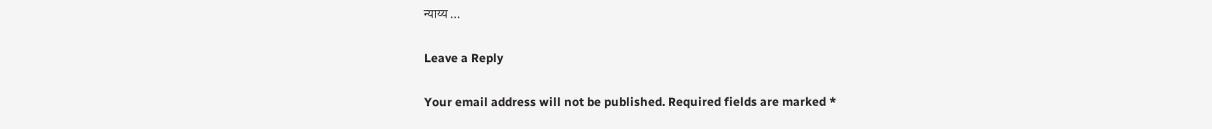न्याय्य …

Leave a Reply

Your email address will not be published. Required fields are marked *